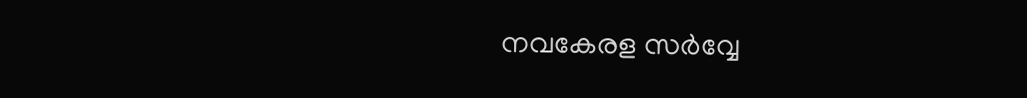നവകേരള സര്‍വ്വേ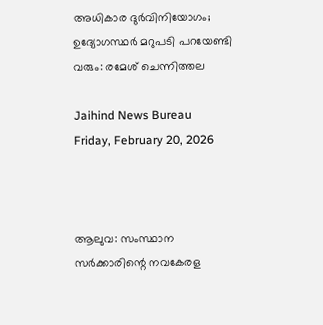അധികാര ദുര്‍വിനിയോഗം; ഉദ്യോഗസ്ഥര്‍ മറുപടി പറയേണ്ടി വരും: രമേശ് ചെന്നിത്തല

Jaihind News Bureau
Friday, February 20, 2026



ആലുവ: സംസ്ഥാന സര്‍ക്കാരിന്റെ നവകേരള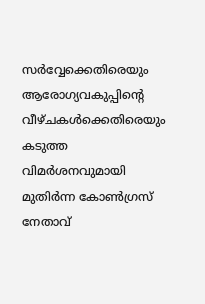സര്‍വ്വേക്കെതിരെയും ആരോഗ്യവകുപ്പിന്റെ വീഴ്ചകള്‍ക്കെതിരെയും കടുത്ത വിമര്‍ശനവുമായി മുതിര്‍ന്ന കോണ്‍ഗ്രസ് നേതാവ്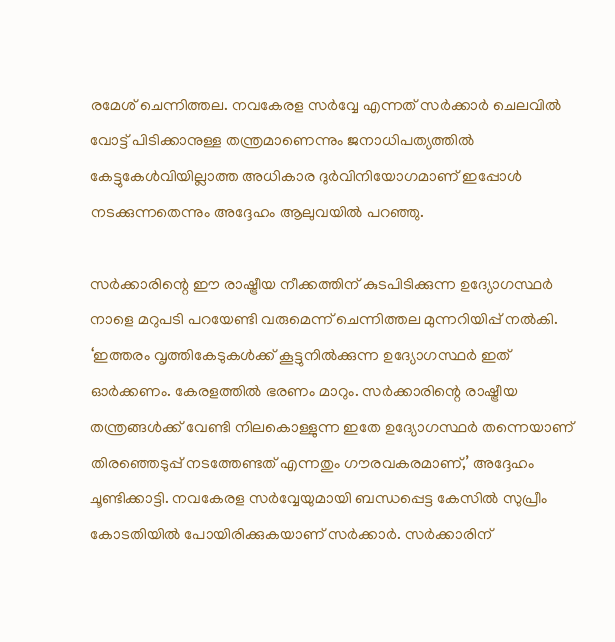രമേശ് ചെന്നിത്തല. നവകേരള സര്‍വ്വേ എന്നത് സര്‍ക്കാര്‍ ചെലവില്‍ വോട്ട് പിടിക്കാനുള്ള തന്ത്രമാണെന്നും ജനാധിപത്യത്തില്‍ കേട്ടുകേള്‍വിയില്ലാത്ത അധികാര ദുര്‍വിനിയോഗമാണ് ഇപ്പോള്‍ നടക്കുന്നതെന്നും അദ്ദേഹം ആലുവയില്‍ പറഞ്ഞു.

സര്‍ക്കാരിന്റെ ഈ രാഷ്ട്രീയ നീക്കത്തിന് കുടപിടിക്കുന്ന ഉദ്യോഗസ്ഥര്‍ നാളെ മറുപടി പറയേണ്ടി വരുമെന്ന് ചെന്നിത്തല മുന്നറിയിപ്പ് നല്‍കി. ‘ഇത്തരം വൃത്തികേടുകള്‍ക്ക് കൂട്ടുനില്‍ക്കുന്ന ഉദ്യോഗസ്ഥര്‍ ഇത് ഓര്‍ക്കണം. കേരളത്തില്‍ ഭരണം മാറും. സര്‍ക്കാരിന്റെ രാഷ്ട്രീയ തന്ത്രങ്ങള്‍ക്ക് വേണ്ടി നിലകൊള്ളുന്ന ഇതേ ഉദ്യോഗസ്ഥര്‍ തന്നെയാണ് തിരഞ്ഞെടുപ്പ് നടത്തേണ്ടത് എന്നതും ഗൗരവകരമാണ്,’ അദ്ദേഹം ചൂണ്ടിക്കാട്ടി. നവകേരള സര്‍വ്വേയുമായി ബന്ധപ്പെട്ട കേസില്‍ സുപ്രീം കോടതിയില്‍ പോയിരിക്കുകയാണ് സര്‍ക്കാര്‍. സര്‍ക്കാരിന്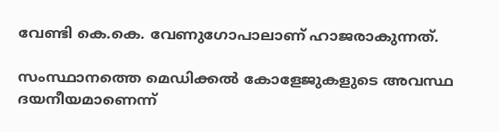വേണ്ടി കെ.കെ. വേണുഗോപാലാണ് ഹാജരാകുന്നത്.

സംസ്ഥാനത്തെ മെഡിക്കല്‍ കോളേജുകളുടെ അവസ്ഥ ദയനീയമാണെന്ന്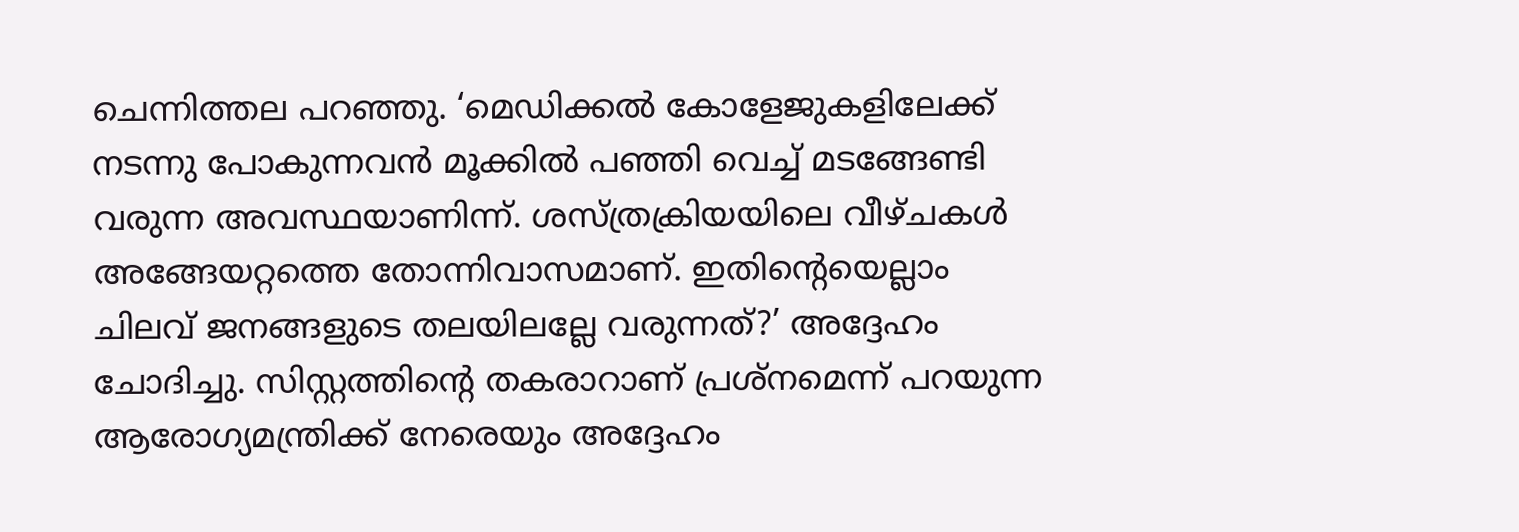ചെന്നിത്തല പറഞ്ഞു. ‘മെഡിക്കല്‍ കോളേജുകളിലേക്ക് നടന്നു പോകുന്നവന്‍ മൂക്കില്‍ പഞ്ഞി വെച്ച് മടങ്ങേണ്ടി വരുന്ന അവസ്ഥയാണിന്ന്. ശസ്ത്രക്രിയയിലെ വീഴ്ചകള്‍ അങ്ങേയറ്റത്തെ തോന്നിവാസമാണ്. ഇതിന്റെയെല്ലാം ചിലവ് ജനങ്ങളുടെ തലയിലല്ലേ വരുന്നത്?’ അദ്ദേഹം ചോദിച്ചു. സിസ്റ്റത്തിന്റെ തകരാറാണ് പ്രശ്‌നമെന്ന് പറയുന്ന ആരോഗ്യമന്ത്രിക്ക് നേരെയും അദ്ദേഹം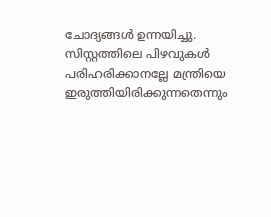ചോദ്യങ്ങള്‍ ഉന്നയിച്ചു. സിസ്റ്റത്തിലെ പിഴവുകള്‍ പരിഹരിക്കാനല്ലേ മന്ത്രിയെ ഇരുത്തിയിരിക്കുന്നതെന്നും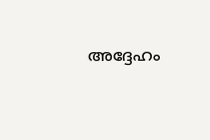അദ്ദേഹം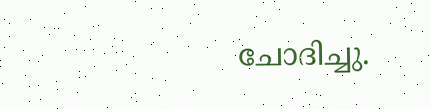ചോദിച്ചു.